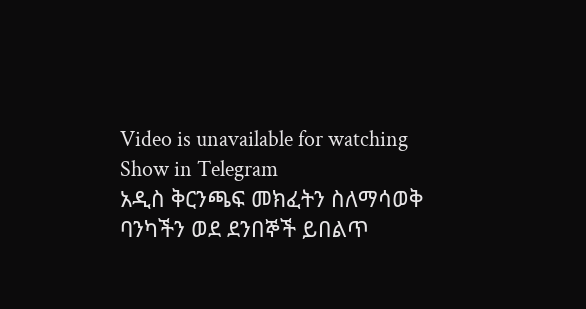Video is unavailable for watching
Show in Telegram
አዲስ ቅርንጫፍ መክፈትን ስለማሳወቅ
ባንካችን ወደ ደንበኞች ይበልጥ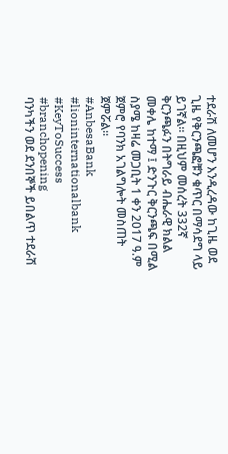ተደራሽ ለመሆን እንዲረዳው ከጊዜ ወደ ጊዜ የቅርንጫፎቹን ቁጥር በማሳደግ ላይ ይገኛል። በዚህም መሰረት 332ኛ ቅርንጫፉን በትግራይ ብሔራዊ ክልል መቀሌ ከተማ ፤ ድንጉር ቅርንጫፍ በሚል ስያሜ ከዛሬ መጋቢት 1 ቀን 2017 ዓ.ም ጀምሮ የባንክ አገልግሎት መስጠት ጀምሯል፡፡
#AnbesaBank #lioninternationalbank #KeyToSuccess #branchopening
ባንካችን ወደ ደንበኞች ይበልጥ ተደራሽ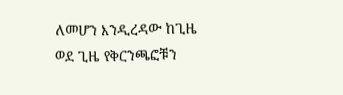ለመሆን እንዲረዳው ከጊዜ ወደ ጊዜ የቅርንጫፎቹን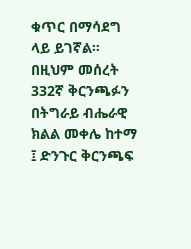ቁጥር በማሳደግ ላይ ይገኛል። በዚህም መሰረት 332ኛ ቅርንጫፉን በትግራይ ብሔራዊ ክልል መቀሌ ከተማ ፤ ድንጉር ቅርንጫፍ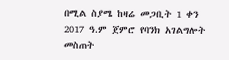በሚል ስያሜ ከዛሬ መጋቢት 1 ቀን 2017 ዓ.ም ጀምሮ የባንክ አገልግሎት መስጠት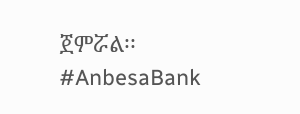ጀምሯል፡፡
#AnbesaBank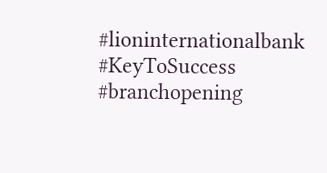#lioninternationalbank #KeyToSuccess #branchopening